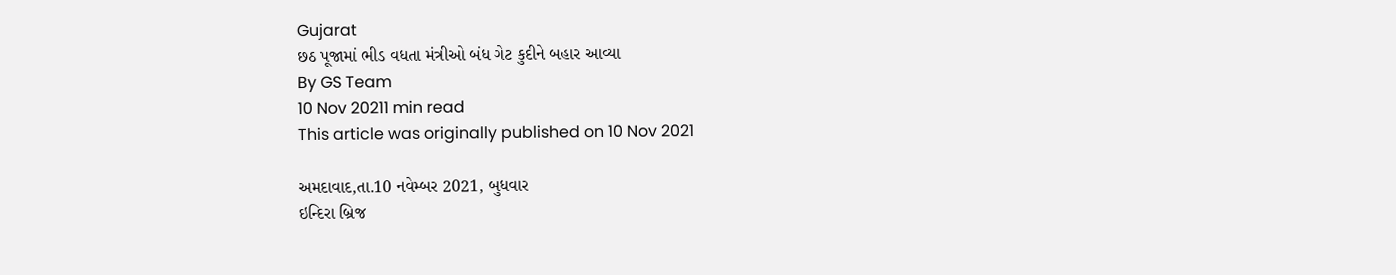Gujarat
છઠ પૂજામાં ભીડ વધતા મંત્રીઓ બંધ ગેટ કુદીને બહાર આવ્યા
By GS Team
10 Nov 20211 min read
This article was originally published on 10 Nov 2021

અમદાવાદ,તા.10 નવેમ્બર 2021, બુધવાર
ઇન્દિરા બ્રિજ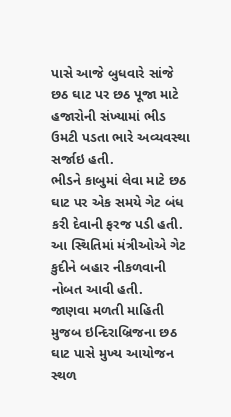પાસે આજે બુધવારે સાંજે છઠ ઘાટ પર છઠ પૂજા માટે હજારોની સંખ્યામાં ભીડ ઉમટી પડતા ભારે અવ્યવસ્થા સર્જાઇ હતી.
ભીડને કાબુમાં લેવા માટે છઠ ઘાટ પર એક સમયે ગેટ બંધ કરી દેવાની ફરજ પડી હતી. આ સ્થિતિમાં મંત્રીઓએ ગેટ કુદીને બહાર નીકળવાની નોબત આવી હતી.
જાણવા મળતી માહિતી મુજબ ઇન્દિરાબ્રિજના છઠ ઘાટ પાસે મુખ્ય આયોજન સ્થળ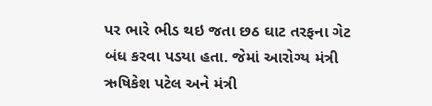પર ભારે ભીડ થઇ જતા છઠ ઘાટ તરફના ગેટ બંધ કરવા પડયા હતા. જેમાં આરોગ્ય મંત્રી ઋષિકેશ પટેલ અને મંત્રી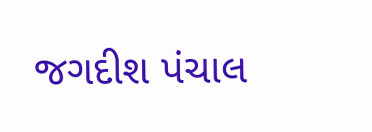જગદીશ પંચાલ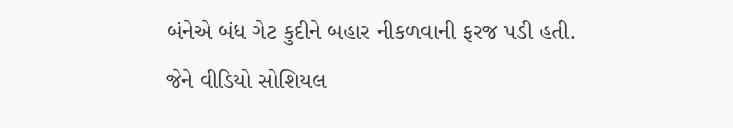બંનેએ બંધ ગેટ કુદીને બહાર નીકળવાની ફરજ પડી હતી. જેને વીડિયો સોશિયલ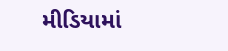મીડિયામાં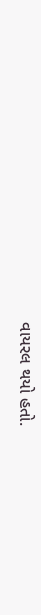વાયરલ થયો હતો.